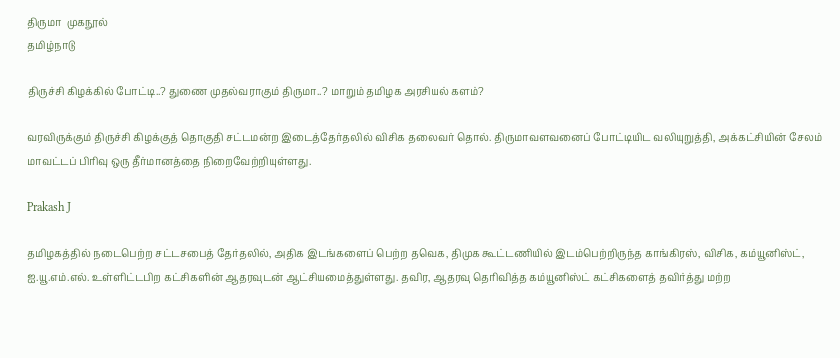திருமா  முகநூல்
தமிழ்நாடு

திருச்சி கிழக்கில் போட்டி..? துணை முதல்வராகும் திருமா..? மாறும் தமிழக அரசியல் களம்?

வரவிருக்கும் திருச்சி கிழக்குத் தொகுதி சட்டமன்ற இடைத்தேர்தலில் விசிக தலைவர் தொல். திருமாவளவனைப் போட்டியிட வலியுறுத்தி, அக்கட்சியின் சேலம் மாவட்டப் பிரிவு ஒரு தீர்மானத்தை நிறைவேற்றியுள்ளது.

Prakash J

தமிழகத்தில் நடைபெற்ற சட்டசபைத் தேர்தலில், அதிக இடங்களைப் பெற்ற தவெக, திமுக கூட்டணியில் இடம்பெற்றிருந்த காங்கிரஸ், விசிக, கம்யூனிஸ்ட், ஐ.யூ.எம்.எல். உள்ளிட்டபிற கட்சிகளின் ஆதரவுடன் ஆட்சியமைத்துள்ளது. தவிர, ஆதரவு தெரிவித்த கம்யூனிஸ்ட் கட்சிகளைத் தவிர்த்து மற்ற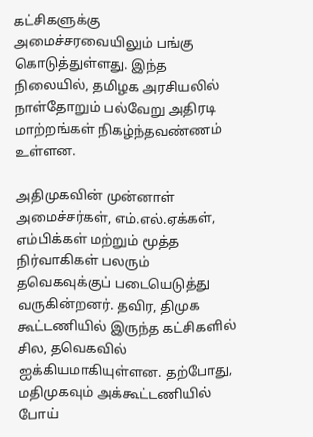கட்சிகளுக்கு அமைச்சரவையிலும் பங்கு கொடுத்துள்ளது. இந்த நிலையில், தமிழக அரசியலில் நாள்தோறும் பல்வேறு அதிரடி மாற்றங்கள் நிகழ்ந்தவண்ணம் உள்ளன.

அதிமுகவின் முன்னாள் அமைச்சர்கள், எம்.எல்.ஏக்கள், எம்பிக்கள் மற்றும் மூத்த நிர்வாகிகள் பலரும் தவெகவுக்குப் படையெடுத்து வருகின்றனர். தவிர, திமுக கூட்டணியில் இருந்த கட்சிகளில் சில, தவெகவில் ஐக்கியமாகியுள்ளன. தற்போது, மதிமுகவும் அக்கூட்டணியில் போய்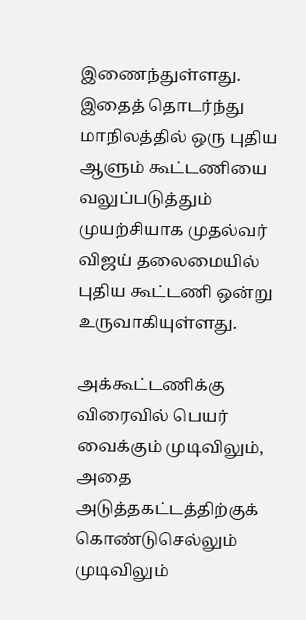இணைந்துள்ளது. இதைத் தொடர்ந்து மாநிலத்தில் ஒரு புதிய ஆளும் கூட்டணியை வலுப்படுத்தும் முயற்சியாக முதல்வர் விஜய் தலைமையில் புதிய கூட்டணி ஒன்று உருவாகியுள்ளது.

அக்கூட்டணிக்கு விரைவில் பெயர் வைக்கும் முடிவிலும், அதை அடுத்தகட்டத்திற்குக் கொண்டுசெல்லும் முடிவிலும்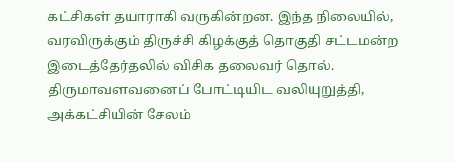கட்சிகள் தயாராகி வருகின்றன. இந்த நிலையில், வரவிருக்கும் திருச்சி கிழக்குத் தொகுதி சட்டமன்ற இடைத்தேர்தலில் விசிக தலைவர் தொல். திருமாவளவனைப் போட்டியிட வலியுறுத்தி, அக்கட்சியின் சேலம்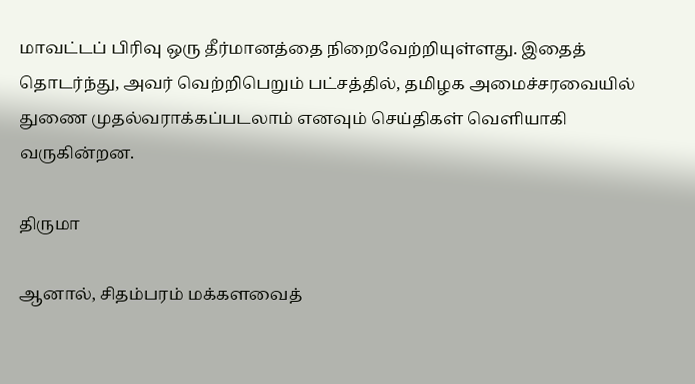மாவட்டப் பிரிவு ஒரு தீர்மானத்தை நிறைவேற்றியுள்ளது. இதைத் தொடர்ந்து, அவர் வெற்றிபெறும் பட்சத்தில், தமிழக அமைச்சரவையில் துணை முதல்வராக்கப்படலாம் எனவும் செய்திகள் வெளியாகி வருகின்றன.

திருமா

ஆனால், சிதம்பரம் மக்களவைத்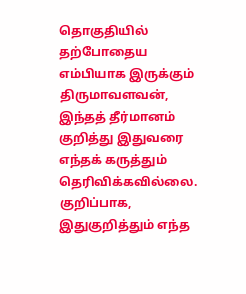தொகுதியில் தற்போதைய எம்பியாக இருக்கும் திருமாவளவன், இந்தத் தீர்மானம் குறித்து இதுவரை எந்தக் கருத்தும் தெரிவிக்கவில்லை. குறிப்பாக, இதுகுறித்தும் எந்த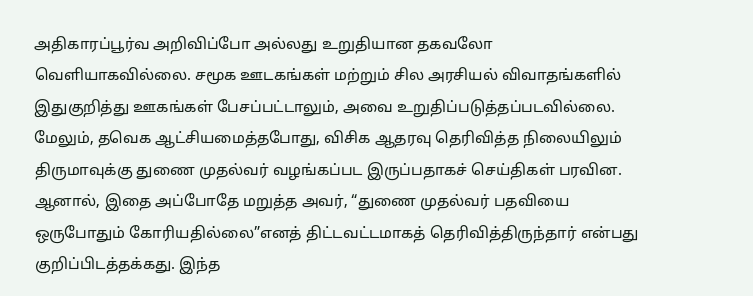அதிகாரப்பூர்வ அறிவிப்போ அல்லது உறுதியான தகவலோ வெளியாகவில்லை. சமூக ஊடகங்கள் மற்றும் சில அரசியல் விவாதங்களில் இதுகுறித்து ஊகங்கள் பேசப்பட்டாலும், அவை உறுதிப்படுத்தப்படவில்லை. மேலும், தவெக ஆட்சியமைத்தபோது, விசிக ஆதரவு தெரிவித்த நிலையிலும் திருமாவுக்கு துணை முதல்வர் வழங்கப்பட இருப்பதாகச் செய்திகள் பரவின. ஆனால், இதை அப்போதே மறுத்த அவர், “துணை முதல்வர் பதவியை ஒருபோதும் கோரியதில்லை”எனத் திட்டவட்டமாகத் தெரிவித்திருந்தார் என்பது குறிப்பிடத்தக்கது. இந்த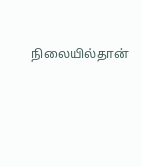நிலையில்தான்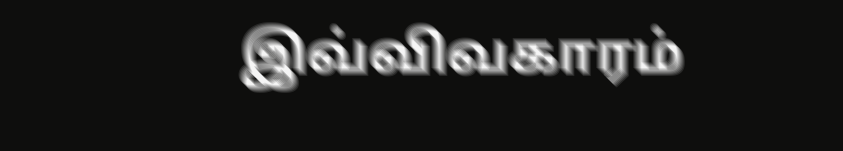இவ்விவகாரம்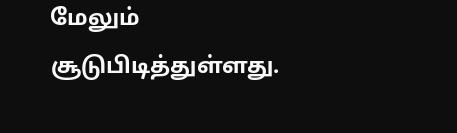மேலும் சூடுபிடித்துள்ளது.